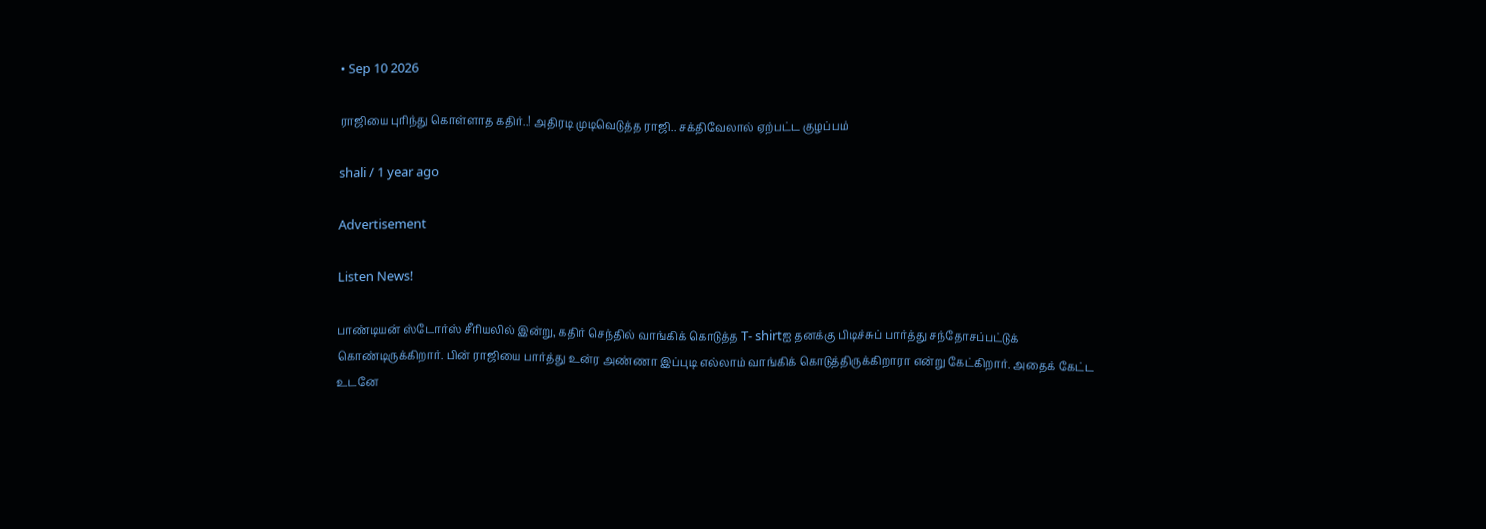• Sep 10 2026

ராஜியை புரிந்து கொள்ளாத கதிர்..! அதிரடி முடிவெடுத்த ராஜி.. சக்திவேலால் ஏற்பட்ட குழப்பம்

shali / 1 year ago

Advertisement

Listen News!

பாண்டியன் ஸ்டோர்ஸ் சீரியலில் இன்று, கதிர் செந்தில் வாங்கிக் கொடுத்த T- shirtஐ தனக்கு பிடிச்சுப் பார்த்து சந்தோசப்பட்டுக் கொண்டிருக்கிறார். பின் ராஜியை பார்த்து உன்ர அண்ணா இப்புடி எல்லாம் வாங்கிக் கொடுத்திருக்கிறாரா என்று கேட்கிறார். அதைக் கேட்ட உடனே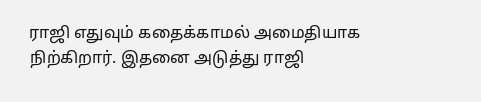ராஜி எதுவும் கதைக்காமல் அமைதியாக நிற்கிறார். இதனை அடுத்து ராஜி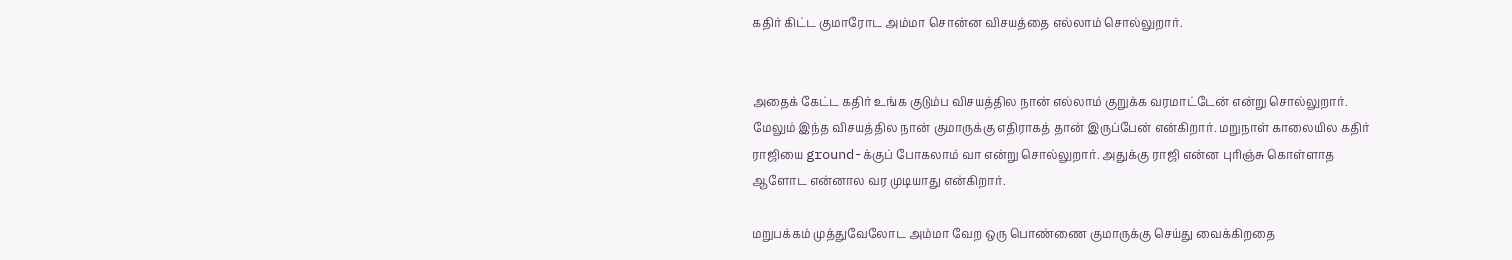கதிர் கிட்ட குமாரோட அம்மா சொன்ன விசயத்தை எல்லாம் சொல்லுறார்.


அதைக் கேட்ட கதிர் உங்க குடும்ப விசயத்தில நான் எல்லாம் குறுக்க வரமாட்டேன் என்று சொல்லுறார். மேலும் இந்த விசயத்தில நான் குமாருக்கு எதிராகத் தான் இருப்பேன் என்கிறார். மறுநாள் காலையில கதிர் ராஜியை ground-க்குப் போகலாம் வா என்று சொல்லுறார். அதுக்கு ராஜி என்ன புரிஞ்சு கொள்ளாத ஆளோட என்னால வர முடியாது என்கிறார்.

மறுபக்கம் முத்துவேலோட அம்மா வேற ஒரு பொண்ணை குமாருக்கு செய்து வைக்கிறதை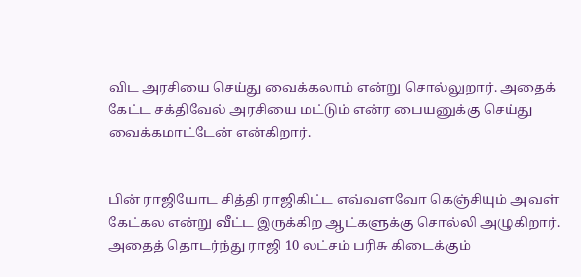விட அரசியை செய்து வைக்கலாம் என்று சொல்லுறார். அதைக் கேட்ட சக்திவேல் அரசியை மட்டும் என்ர பையனுக்கு செய்து வைக்கமாட்டேன் என்கிறார்.


பின் ராஜியோட சித்தி ராஜிகிட்ட எவ்வளவோ கெஞ்சியும் அவள் கேட்கல என்று வீட்ட இருக்கிற ஆட்களுக்கு சொல்லி அழுகிறார். அதைத் தொடர்ந்து ராஜி 10 லட்சம் பரிசு கிடைக்கும்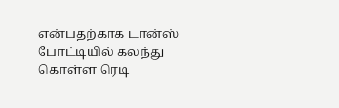என்பதற்காக டான்ஸ் போட்டியில் கலந்து கொள்ள ரெடி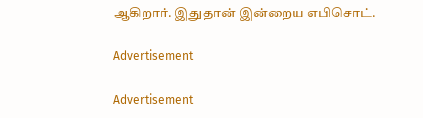ஆகிறார். இதுதான் இன்றைய எபிசொட்.

Advertisement

Advertisement